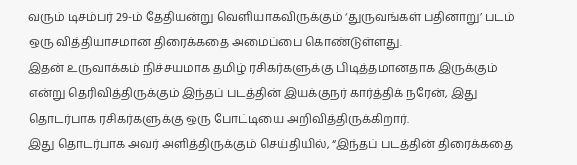வரும் டிசம்பர் 29-ம் தேதியன்று வெளியாகவிருக்கும் ‘துருவங்கள் பதினாறு’ படம் ஒரு வித்தியாசமான திரைக்கதை அமைப்பை கொண்டுள்ளது.
இதன் உருவாக்கம் நிச்சயமாக தமிழ் ரசிகர்களுக்கு பிடித்தமானதாக இருக்கும் என்று தெரிவித்திருக்கும் இந்தப் படத்தின் இயக்குநர் கார்த்திக் நரேன், இது தொடர்பாக ரசிகர்களுக்கு ஒரு போட்டியை அறிவித்திருக்கிறார்.
இது தொடர்பாக அவர் அளித்திருக்கும் செய்தியில், “இந்தப் படத்தின் திரைக்கதை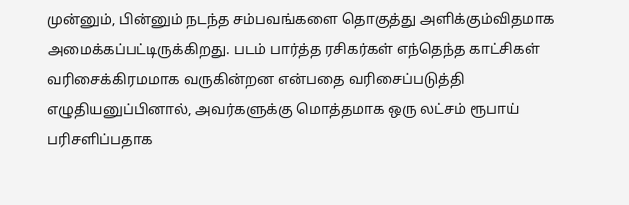முன்னும், பின்னும் நடந்த சம்பவங்களை தொகுத்து அளிக்கும்விதமாக அமைக்கப்பட்டிருக்கிறது. படம் பார்த்த ரசிகர்கள் எந்தெந்த காட்சிகள் வரிசைக்கிரமமாக வருகின்றன என்பதை வரிசைப்படுத்தி எழுதியனுப்பினால், அவர்களுக்கு மொத்தமாக ஒரு லட்சம் ரூபாய் பரிசளிப்பதாக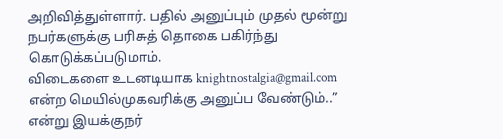அறிவித்துள்ளார். பதில் அனுப்பும் முதல் மூன்று நபர்களுக்கு பரிசுத் தொகை பகிர்ந்து கொடுக்கப்படுமாம்.
விடைகளை உடனடியாக knightnostalgia@gmail.com என்ற மெயில்முகவரிக்கு அனுப்ப வேண்டும்..” என்று இயக்குநர்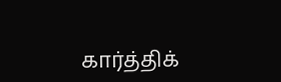கார்த்திக்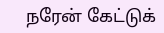நரேன் கேட்டுக்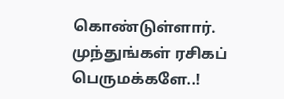கொண்டுள்ளார்.
முந்துங்கள் ரசிகப் பெருமக்களே..!